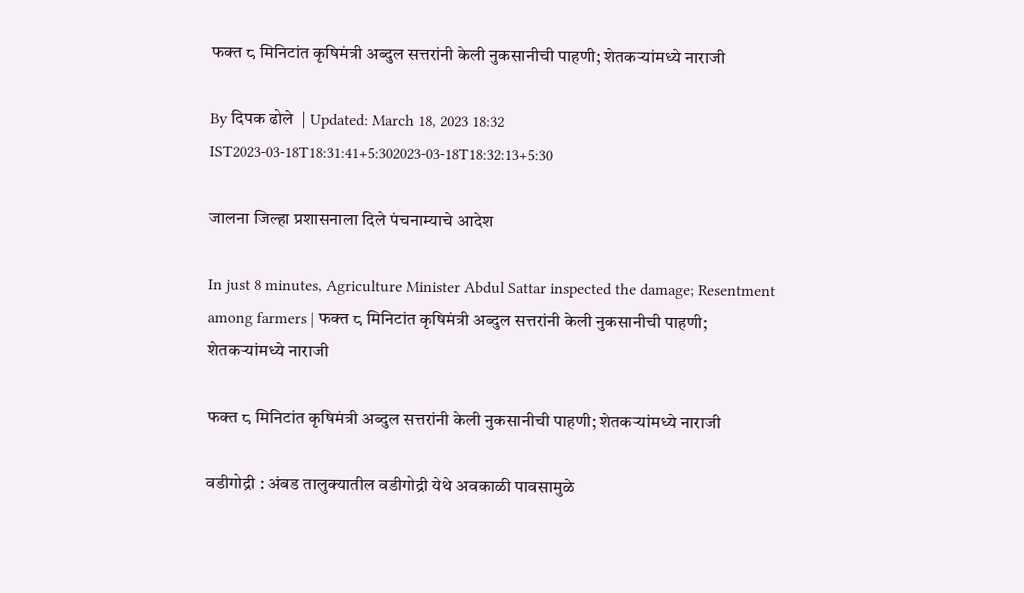फक्त ८ मिनिटांत कृषिमंत्री अब्दुल सत्तरांनी केली नुकसानीची पाहणी; शेतकऱ्यांमध्ये नाराजी

By दिपक ढोले  | Updated: March 18, 2023 18:32 IST2023-03-18T18:31:41+5:302023-03-18T18:32:13+5:30

जालना जिल्हा प्रशासनाला दिले पंचनाम्याचे आदेश

In just 8 minutes, Agriculture Minister Abdul Sattar inspected the damage; Resentment among farmers | फक्त ८ मिनिटांत कृषिमंत्री अब्दुल सत्तरांनी केली नुकसानीची पाहणी; शेतकऱ्यांमध्ये नाराजी

फक्त ८ मिनिटांत कृषिमंत्री अब्दुल सत्तरांनी केली नुकसानीची पाहणी; शेतकऱ्यांमध्ये नाराजी

वडीगोद्री : अंबड तालुक्यातील वडीगोद्री येथे अवकाळी पावसामुळे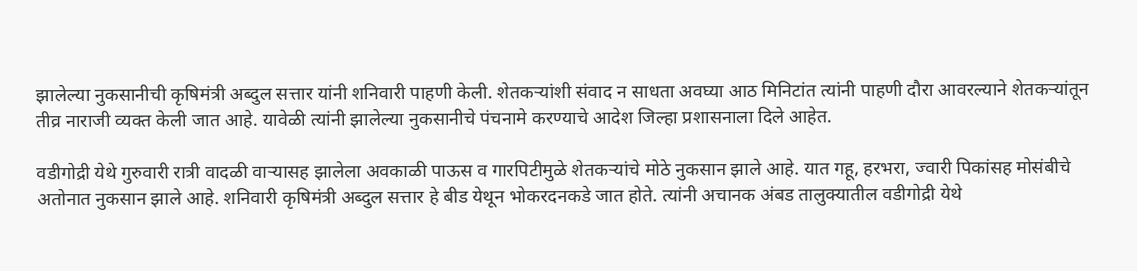झालेल्या नुकसानीची कृषिमंत्री अब्दुल सत्तार यांनी शनिवारी पाहणी केली. शेतकऱ्यांशी संवाद न साधता अवघ्या आठ मिनिटांत त्यांनी पाहणी दौरा आवरल्याने शेतकऱ्यांतून तीव्र नाराजी व्यक्त केली जात आहे. यावेळी त्यांनी झालेल्या नुकसानीचे पंचनामे करण्याचे आदेश जिल्हा प्रशासनाला दिले आहेत.

वडीगोद्री येथे गुरुवारी रात्री वादळी वाऱ्यासह झालेला अवकाळी पाऊस व गारपिटीमुळे शेतकऱ्यांचे मोठे नुकसान झाले आहे. यात गहू, हरभरा, ज्वारी पिकांसह मोसंबीचे अतोनात नुकसान झाले आहे. शनिवारी कृषिमंत्री अब्दुल सत्तार हे बीड येथून भोकरदनकडे जात होते. त्यांनी अचानक अंबड तालुक्यातील वडीगोद्री येथे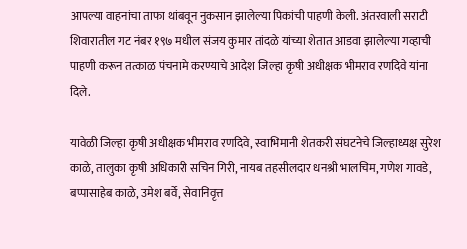आपल्या वाहनांचा ताफा थांबवून नुकसान झालेल्या पिकांची पाहणी केली. अंतरवाली सराटी शिवारातील गट नंबर १९७ मधील संजय कुमार तांदळे यांच्या शेतात आडवा झालेल्या गव्हाची पाहणी करून तत्काळ पंचनामे करण्याचे आदेश जिल्हा कृषी अधीक्षक भीमराव रणदिवे यांना दिले.

यावेळी जिल्हा कृषी अधीक्षक भीमराव रणदिवे, स्वाभिमानी शेतकरी संघटनेचे जिल्हाध्यक्ष सुरेश काळे, तालुका कृषी अधिकारी सचिन गिरी, नायब तहसीलदार धनश्री भालचिम, गणेश गावडे, बप्पासाहेब काळे, उमेश बर्वे, सेवानिवृत्त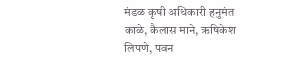मंडळ कृषी अधिकारी हनुमंत काळे, कैलास माने, ऋषिकेश लिपणे, पवन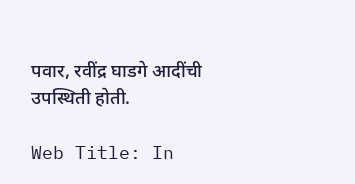पवार, रवींद्र घाडगे आदींची उपस्थिती होती.

Web Title: In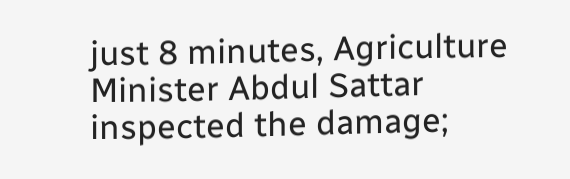just 8 minutes, Agriculture Minister Abdul Sattar inspected the damage;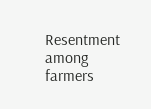Resentment among farmers